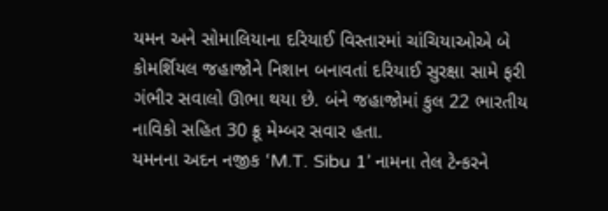યમન અને સોમાલિયાના દરિયાઈ વિસ્તારમાં ચાંચિયાઓએ બે કોમર્શિયલ જહાજોને નિશાન બનાવતાં દરિયાઈ સુરક્ષા સામે ફરી ગંભીર સવાલો ઊભા થયા છે. બંને જહાજોમાં કુલ 22 ભારતીય નાવિકો સહિત 30 ક્રૂ મેમ્બર સવાર હતા.
યમનના અદન નજીક ‘M.T. Sibu 1’ નામના તેલ ટેન્કરને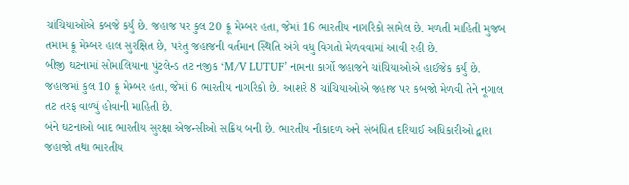ચાંચિયાઓએ કબજે કર્યું છે. જહાજ પર કુલ 20 ક્રૂ મેમ્બર હતા, જેમાં 16 ભારતીય નાગરિકો સામેલ છે. મળતી માહિતી મુજબ તમામ ક્રૂ મેમ્બર હાલ સુરક્ષિત છે, પરંતુ જહાજની વર્તમાન સ્થિતિ અંગે વધુ વિગતો મેળવવામાં આવી રહી છે.
બીજી ઘટનામાં સોમાલિયાના પુંટલેન્ડ તટ નજીક ‘M/V LUTUF’ નામના કાર્ગો જહાજને ચાંચિયાઓએ હાઈજેક કર્યું છે. જહાજમાં કુલ 10 ક્રૂ મેમ્બર હતા, જેમાં 6 ભારતીય નાગરિકો છે. આશરે 8 ચાંચિયાઓએ જહાજ પર કબજો મેળવી તેને નૂગાલ તટ તરફ વાળ્યું હોવાની માહિતી છે.
બંને ઘટનાઓ બાદ ભારતીય સુરક્ષા એજન્સીઓ સક્રિય બની છે. ભારતીય નૌકાદળ અને સંબંધિત દરિયાઈ અધિકારીઓ દ્વારા જહાજો તથા ભારતીય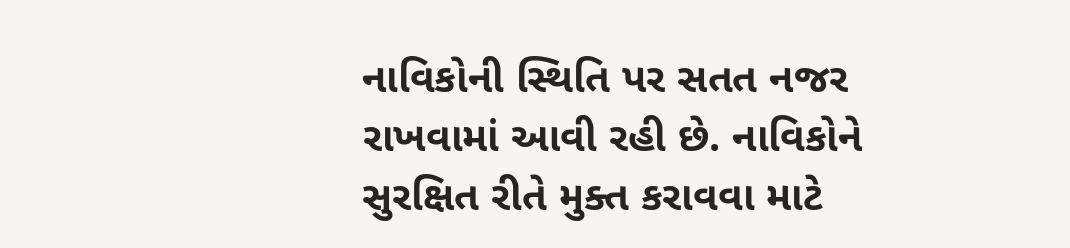નાવિકોની સ્થિતિ પર સતત નજર રાખવામાં આવી રહી છે. નાવિકોને સુરક્ષિત રીતે મુક્ત કરાવવા માટે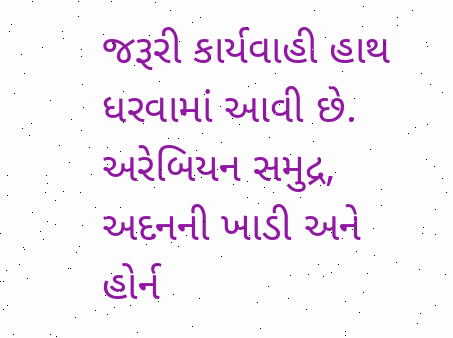જરૂરી કાર્યવાહી હાથ ધરવામાં આવી છે.
અરેબિયન સમુદ્ર, અદનની ખાડી અને હોર્ન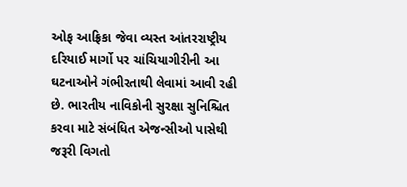ઓફ આફ્રિકા જેવા વ્યસ્ત આંતરરાષ્ટ્રીય દરિયાઈ માર્ગો પર ચાંચિયાગીરીની આ ઘટનાઓને ગંભીરતાથી લેવામાં આવી રહી છે. ભારતીય નાવિકોની સુરક્ષા સુનિશ્ચિત કરવા માટે સંબંધિત એજન્સીઓ પાસેથી જરૂરી વિગતો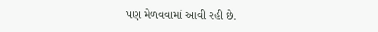પણ મેળવવામાં આવી રહી છે.